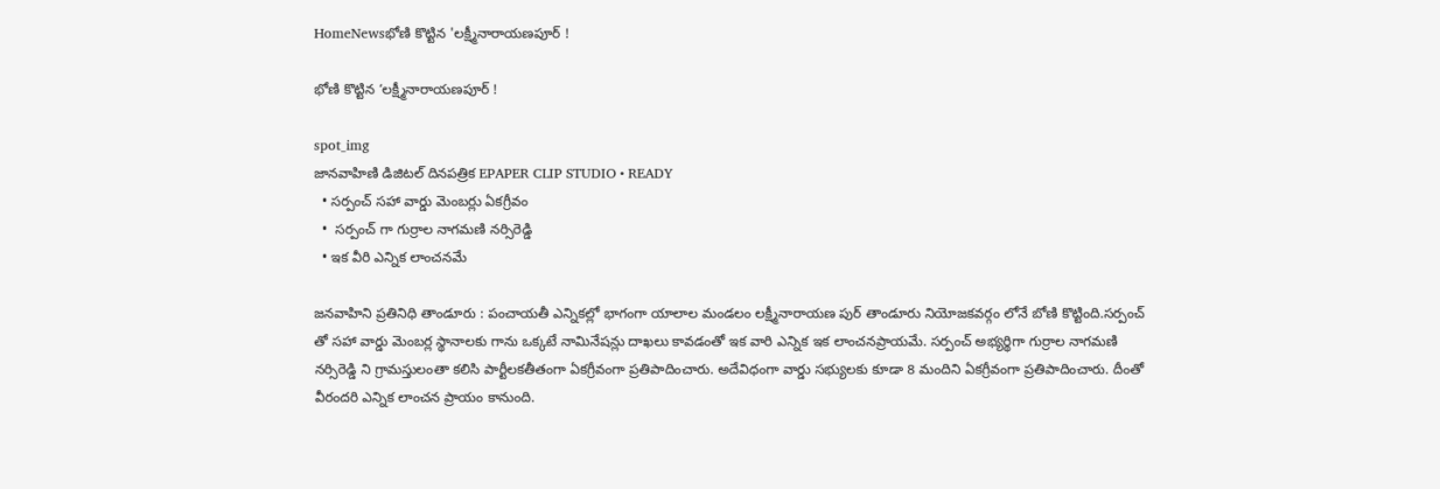HomeNewsభోణి కొట్టిన 'లక్ష్మీనారాయణపూర్ !

భోణి కొట్టిన ‘లక్ష్మీనారాయణపూర్ !

spot_img
జానవాహిణి డిజిటల్ దినపత్రిక EPAPER CLIP STUDIO • READY
  • సర్పంచ్ సహా వార్డు మెంబర్లు ఏకగ్రీవం
  •  సర్పంచ్ గా గుర్రాల నాగమణి నర్సిరెడ్డి
  • ఇక వీరి ఎన్నిక లాంచనమే

జనవాహిని ప్రతినిధి తాండూరు : పంచాయతీ ఎన్నికల్లో భాగంగా యాలాల మండలం లక్ష్మీనారాయణ పుర్ తాండూరు నియోజకవర్గం లోనే బోణి కొట్టింది.సర్పంచ్ తో సహా వార్డు మెంబర్ల స్థానాలకు గాను ఒక్కటే నామినేషన్లు దాఖలు కావడంతో ఇక వారి ఎన్నిక ఇక లాంచనప్రాయమే. సర్పంచ్ అభ్యర్థిగా గుర్రాల నాగమణి నర్సిరెడ్డి ని గ్రామస్తులంతా కలిసి పార్టీలకతీతంగా ఏకగ్రీవంగా ప్రతిపాదించారు. అదేవిధంగా వార్డు సభ్యులకు కూడా 8 మందిని ఏకగ్రీవంగా ప్రతిపాదించారు. దీంతో వీరందరి ఎన్నిక లాంచన ప్రాయం కానుంది.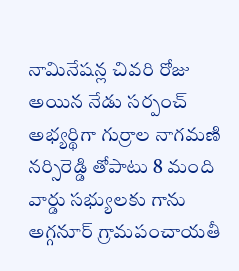నామినేషన్ల చివరి రోజు అయిన నేడు సర్పంచ్ అభ్యర్థిగా గుర్రాల నాగమణి నర్సిరెడ్డి తోపాటు 8 మంది వార్డు సభ్యులకు గాను అగ్గనూర్ గ్రామపంచాయతీ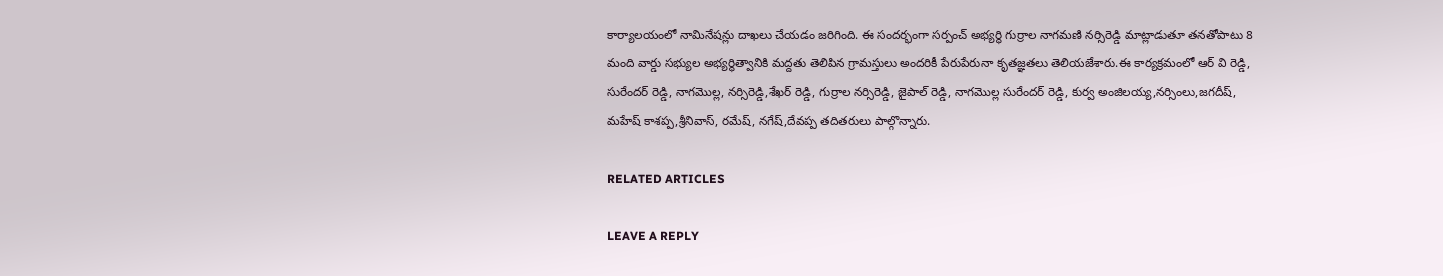కార్యాలయంలో నామినేషన్లు దాఖలు చేయడం జరిగింది. ఈ సందర్భంగా సర్పంచ్ అభ్యర్థి గుర్రాల నాగమణి నర్సిరెడ్డి మాట్లాడుతూ తనతోపాటు 8 మంది వార్డు సభ్యుల అభ్యర్థిత్వానికి మద్దతు తెలిపిన గ్రామస్తులు అందరికీ పేరుపేరునా కృతజ్ఞతలు తెలియజేశారు.ఈ కార్యక్రమంలో ఆర్ వి రెడ్డి, సురేందర్ రెడ్డి, నాగమొల్ల, నర్సిరెడ్డి,శేఖర్ రెడ్డి, గుర్రాల నర్సిరెడ్డి, జైపాల్ రెడ్డి, నాగమొల్ల సురేందర్ రెడ్డి, కుర్వ అంజిలయ్య,నర్సింలు,జగదీష్, మహేష్ కాశప్ప,శ్రీనివాస్, రమేష్, నగేష్,దేవప్ప తదితరులు పాల్గొన్నారు.

RELATED ARTICLES

LEAVE A REPLY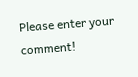Please enter your comment!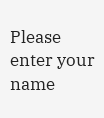Please enter your name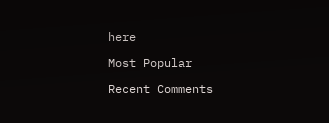here

Most Popular

Recent Comments